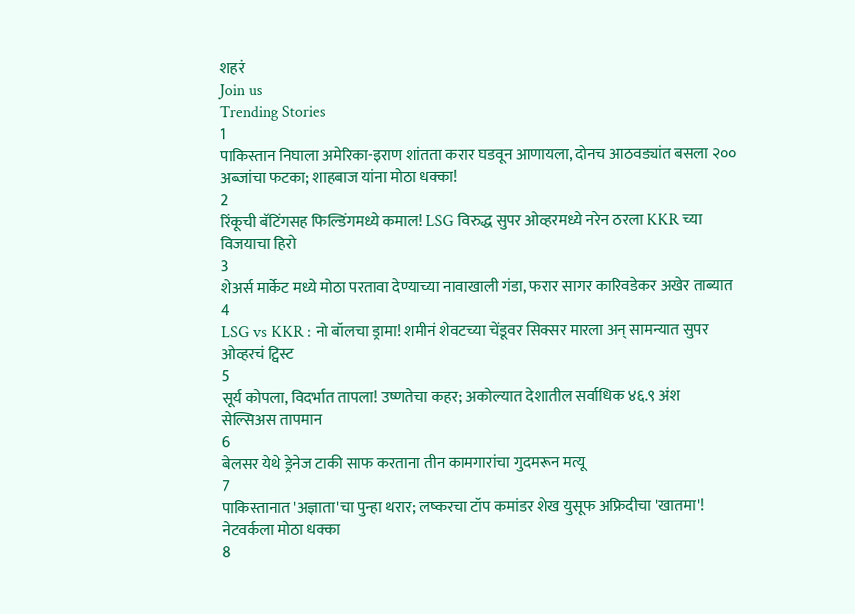शहरं
Join us
Trending Stories
1
पाकिस्तान निघाला अमेरिका-इराण शांतता करार घडवून आणायला, दोनच आठवड्यांत बसला २०० अब्जांचा फटका; शाहबाज यांना मोठा धक्का!
2
रिंकूची बॅटिंगसह फिल्डिंगमध्ये कमाल! LSG विरुद्ध सुपर ओव्हरमध्ये नरेन ठरला KKR च्या विजयाचा हिरो
3
शेअर्स मार्केट मध्ये मोठा परतावा देण्याच्या नावाखाली गंडा, फरार सागर कारिवडेकर अखेर ताब्यात
4
LSG vs KKR : नो बॉलचा ड्रामा! शमीनं शेवटच्या चेंडूवर सिक्सर मारला अन् सामन्यात सुपर ओव्हरचं ट्विस्ट
5
सूर्य कोपला, विदर्भात तापला! उष्णतेचा कहर; अकोल्यात देशातील सर्वाधिक ४६.९ अंश सेल्सिअस तापमान
6
बेलसर येथे ड्रेनेज टाकी साफ करताना तीन कामगारांचा गुदमरून मत्यू
7
पाकिस्तानात 'अज्ञाता'चा पुन्हा थरार; लष्करचा टॉप कमांडर शेख युसूफ अफ्रिदीचा 'खातमा'! नेटवर्कला मोठा धक्का
8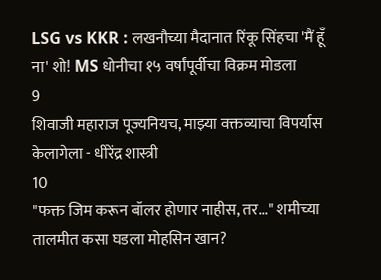LSG vs KKR : लखनौच्या मैदानात रिंकू सिंहचा 'मैं हूँ ना' शो! MS धोनीचा १५ वर्षांपूर्वीचा विक्रम मोडला
9
शिवाजी महाराज पूज्यनियच, माझ्या वक्तव्याचा विपर्यास केलागेला - धीरेंद्र शास्त्री
10
"फक्त जिम करून बॉलर होणार नाहीस, तर..." शमीच्या तालमीत कसा घडला मोहसिन खान?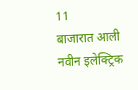11
बाजारात आली नवीन इलेक्ट्रिक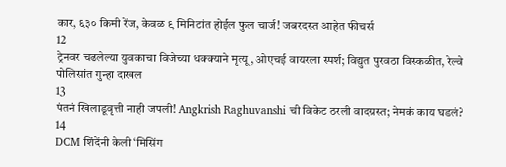कार, ६३० किमी रेंज, केवळ ९ मिनिटांत होईल फुल चार्ज! जबरदस्त आहेत फीचर्स
12
ट्रेनवर चढलेल्या युवकाचा विजेच्या धक्क्याने मृत्यू, ओएचई वायरला स्पर्श; विद्युत पुरवठा विस्कळीत, रेल्वे पोलिसांत गुन्हा दाखल
13
पंतनं खिलाडूवृत्ती नाही जपली! Angkrish Raghuvanshi ची विकेट ठरली वादग्रस्त; नेमकं काय घडलं?
14
DCM शिंदेंनी केली ‘मिसिंग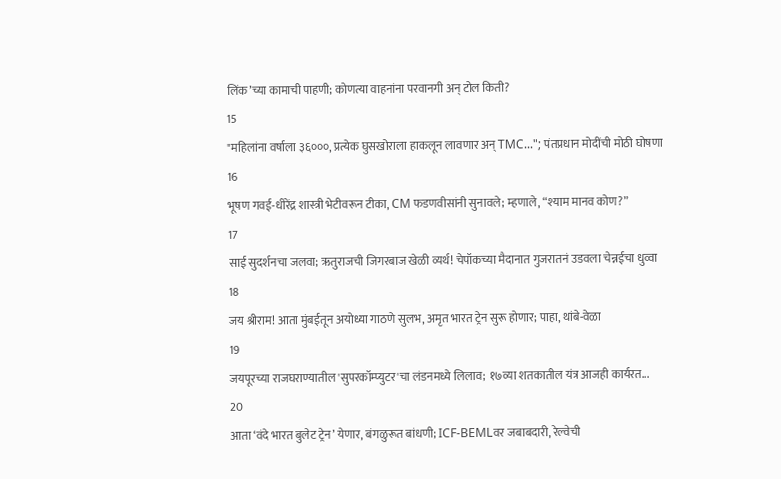लिंक’च्या कामाची पाहणी; कोणत्या वाहनांना परवानगी अन् टोल किती?
15
"महिलांना वर्षाला ३६०००, प्रत्येक घुसखोराला हाकलून लावणार अन् TMC..."; पंतप्रधान मोदींची मोठी घोषणा
16
भूषण गवई-धीरेंद्र शास्त्री भेटीवरून टीका, CM फडणवीसांनी सुनावले; म्हणाले, “श्याम मानव कोण?”
17
साई सुदर्शनचा जलवा; ऋतुराजची जिगरबाज खेळी व्यर्थ! चेपॉकच्या मैदानात गुजरातनं उडवला चेन्नईचा धुव्वा
18
जय श्रीराम! आता मुंबईतून अयोध्या गाठणे सुलभ, अमृत भारत ट्रेन सुरू होणार; पाहा, थांबे-वेळा
19
जयपूरच्या राजघराण्यातील 'सुपरकॉम्प्युटर'चा लंडनमध्ये लिलाव; १७व्या शतकातील यंत्र आजही कार्यरत...
20
आता ‘वंदे भारत बुलेट ट्रेन’ येणार, बंगळुरूत बांधणी; ICF-BEMLवर जबाबदारी, रेल्वेची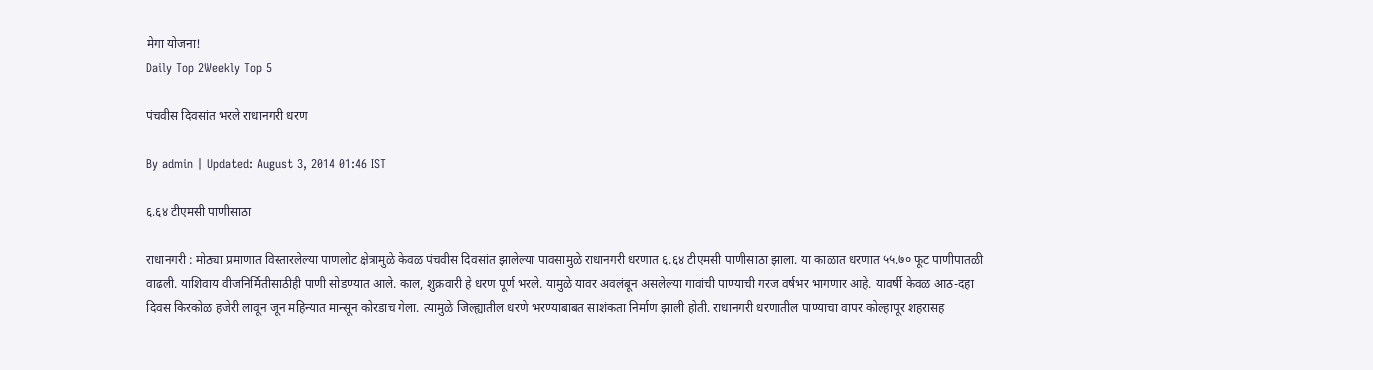मेगा योजना!
Daily Top 2Weekly Top 5

पंचवीस दिवसांत भरले राधानगरी धरण

By admin | Updated: August 3, 2014 01:46 IST

६.६४ टीएमसी पाणीसाठा

राधानगरी : मोठ्या प्रमाणात विस्तारलेल्या पाणलोट क्षेत्रामुळे केवळ पंचवीस दिवसांत झालेल्या पावसामुळे राधानगरी धरणात ६.६४ टीएमसी पाणीसाठा झाला. या काळात धरणात ५५.७० फूट पाणीपातळी वाढली. याशिवाय वीजनिर्मितीसाठीही पाणी सोडण्यात आले. काल, शुक्रवारी हे धरण पूर्ण भरले. यामुळे यावर अवलंबून असलेल्या गावांची पाण्याची गरज वर्षभर भागणार आहे. यावर्षी केवळ आठ-दहा दिवस किरकोळ हजेरी लावून जून महिन्यात मान्सून कोरडाच गेला. त्यामुळे जिल्ह्यातील धरणे भरण्याबाबत साशंकता निर्माण झाली होती. राधानगरी धरणातील पाण्याचा वापर कोल्हापूर शहरासह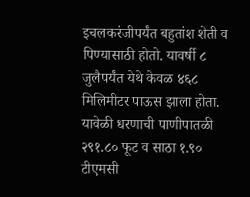इचलकरंजीपर्यंत बहुतांश शेती व पिण्यासाठी होतो. यावर्षी ८ जुलैपर्यंत येथे केवळ ४६८ मिलिमीटर पाऊस झाला होता. यावेळी धरणाची पाणीपातळी २९१.८० फूट व साठा १.९० टीएमसी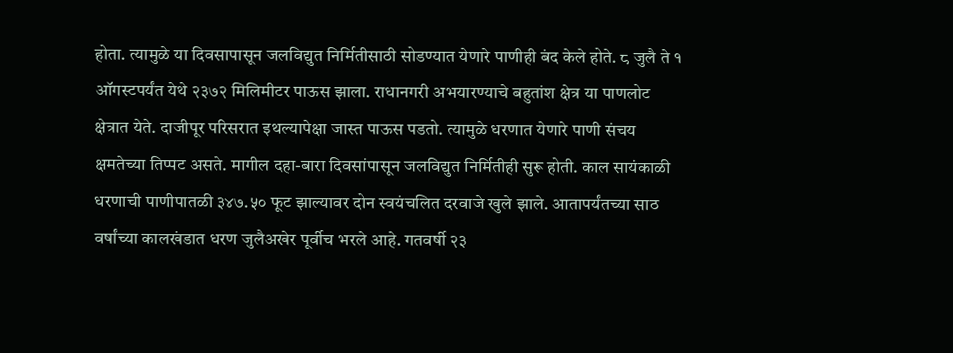होता. त्यामुळे या दिवसापासून जलविद्युत निर्मितीसाठी सोडण्यात येणारे पाणीही बंद केले होते. ८ जुलै ते १ ऑगस्टपर्यंत येथे २३७२ मिलिमीटर पाऊस झाला. राधानगरी अभयारण्याचे बहुतांश क्षेत्र या पाणलोट क्षेत्रात येते. दाजीपूर परिसरात इथल्यापेक्षा जास्त पाऊस पडतो. त्यामुळे धरणात येणारे पाणी संचय क्षमतेच्या तिप्पट असते. मागील दहा-बारा दिवसांपासून जलविद्युत निर्मितीही सुरू होती. काल सायंकाळी धरणाची पाणीपातळी ३४७.५० फूट झाल्यावर दोन स्वयंचलित दरवाजे खुले झाले. आतापर्यंतच्या साठ वर्षांच्या कालखंडात धरण जुलैअखेर पूर्वीच भरले आहे. गतवर्षी २३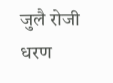जुलै रोजी धरण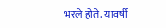भरले होते. यावर्षी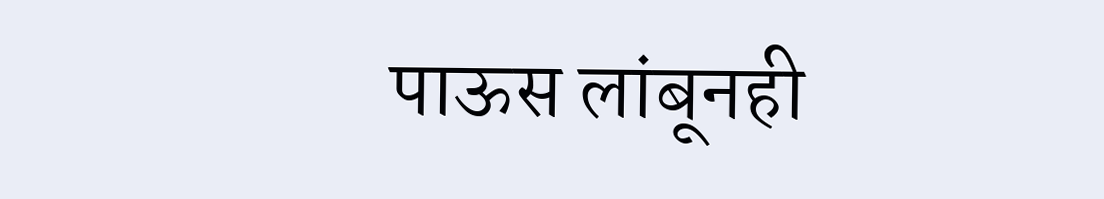पाऊस लांबूनही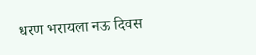धरण भरायला नऊ दिवस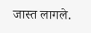जास्त लागले.